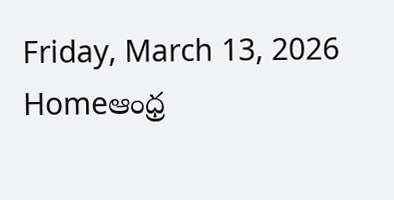Friday, March 13, 2026
Homeఆంధ్ర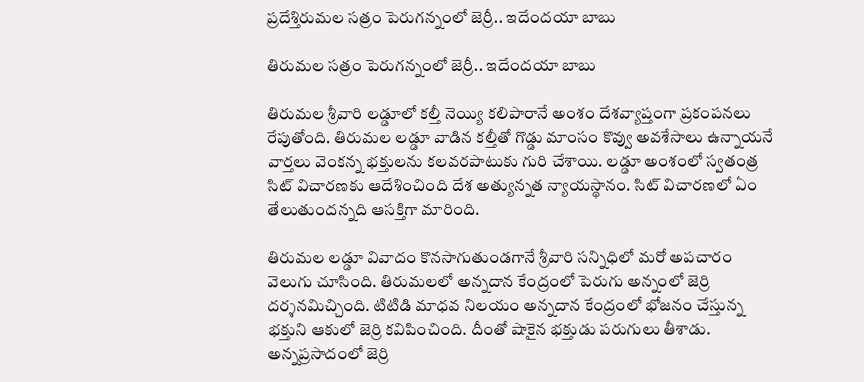ప్రదేశ్తిరుమల సత్రం పెరుగన్నంలో జెర్రీ.. ఇదేందయా బాబు

తిరుమల సత్రం పెరుగన్నంలో జెర్రీ.. ఇదేందయా బాబు

తిరుమల శ్రీవారి లడ్డూలో కల్తీ నెయ్యి కలిపారానే అంశం దేశవ్యాప్తంగా ప్రకంపనలు రేపుతోంది. తిరుమల లడ్డూ వాడిన కల్తీతో గొడ్డు మాంసం కొవ్వు అవశేసాలు ఉన్నాయనే వార్తలు వెంకన్న భక్తులను కలవరపాటుకు గురి చేశాయి. లడ్డూ అంశంలో స్వతంత్ర సిట్ విచారణకు ఆదేశించింది దేశ అత్యున్నత న్యాయస్థానం. సిట్ విచారణలో ఏం తేలుతుందన్నది ఆసక్తిగా మారింది.

తిరుమల లడ్డూ వివాదం కొనసాగుతుండగానే శ్రీవారి సన్నిధిలో మరో అపచారం వెలుగు చూసింది. తిరుమలలో అన్నదాన కేంద్రంలో పెరుగు అన్నంలో జెర్రి దర్శనమిచ్చింది. టిటిడి మాధవ నిలయం అన్నదాన కేంద్రంలో భోజనం చేస్తున్న భక్తుని ఆకులో జెర్రి కవిపించింది. దీంతో షాకైన భక్తుడు పరుగులు తీశాడు. అన్నప్రసాదంలో జెర్రి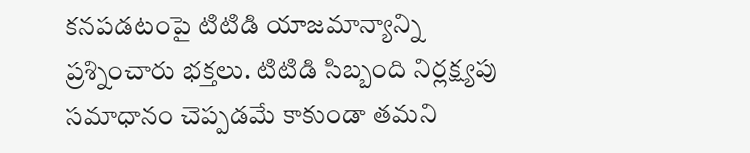కనపడటంపై టిటిడి యాజమాన్యాన్ని ప్రశ్నించారు భక్తలు. టిటిడి సిబ్బంది నిర్లక్ష్యపు సమాధానం చెప్పడమే కాకుండా తమని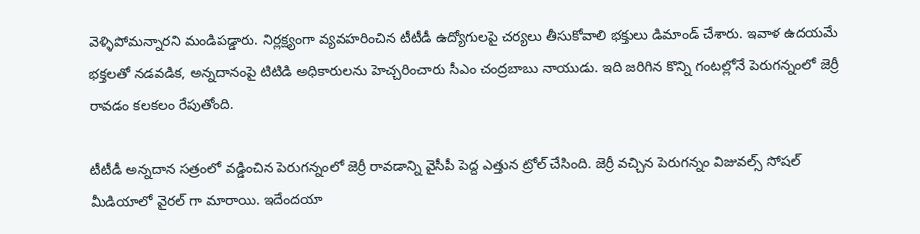వెళ్ళిపోమన్నారని మండిపడ్డారు. నిర్లక్ష్యంగా వ్యవహరించిన టీటీడీ ఉద్యోగులపై చర్యలు తీసుకోవాలి భక్తులు డిమాండ్ చేశారు. ఇవాళ ఉదయమే భక్తలతో నడవడిక, అన్నదానంపై టిటిడి అధికారులను హెచ్చరించారు సీఎం చంద్రబాబు నాయుడు. ఇది జరిగిన కొన్ని గంటల్లోనే పెరుగన్నంలో జెర్రీ రావడం కలకలం రేపుతోంది.

టీటీడీ అన్నదాన సత్రంలో వడ్డించిన పెరుగన్నంలో జెర్రీ రావడాన్ని వైసీపీ పెద్ద ఎత్తున ట్రోల్ చేసింది. జెర్రీ వచ్చిన పెరుగన్నం విజువల్స్ సోషల్ మీడియాలో వైరల్ గా మారాయి. ఇదేందయా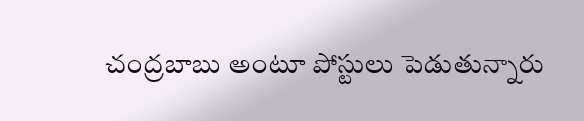చంద్రబాబు అంటూ పోస్టులు పెడుతున్నారు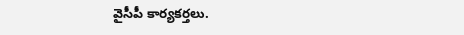వైసీపీ కార్యకర్తలు.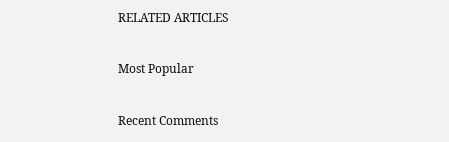RELATED ARTICLES

Most Popular

Recent Comments